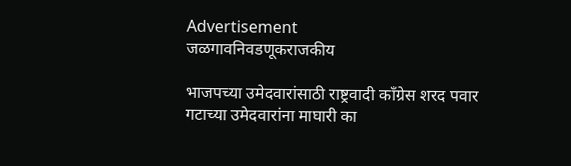Advertisement
जळगावनिवडणूकराजकीय

भाजपच्या उमेदवारांसाठी राष्ट्रवादी काँग्रेस शरद पवार गटाच्या उमेदवारांना माघारी का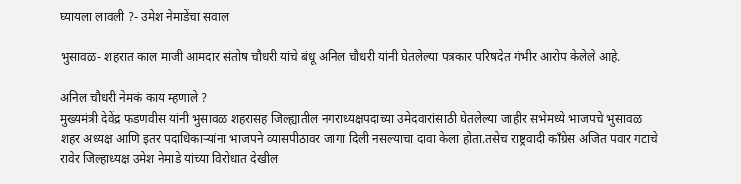घ्यायला लावली ?- उमेश नेमाडेंचा सवाल

भुसावळ- शहरात काल माजी आमदार संतोष चौधरी यांचे बंधू अनिल चौधरी यांनी घेतलेल्या पत्रकार परिषदेत गंभीर आरोप केलेले आहे.

अनिल चौधरी नेमकं काय म्हणाले ?
मुख्यमंत्री देवेंद्र फडणवीस यांनी भुसावळ शहरासह जिल्ह्यातील नगराध्यक्षपदाच्या उमेदवारांसाठी घेतलेल्या जाहीर सभेमध्ये भाजपचे भुसावळ शहर अध्यक्ष आणि इतर पदाधिकाऱ्यांना भाजपने व्यासपीठावर जागा दिली नसल्याचा दावा केला होता.तसेच राष्ट्रवादी काँग्रेस अजित पवार गटाचे रावेर जिल्हाध्यक्ष उमेश नेमाडे यांच्या विरोधात देखील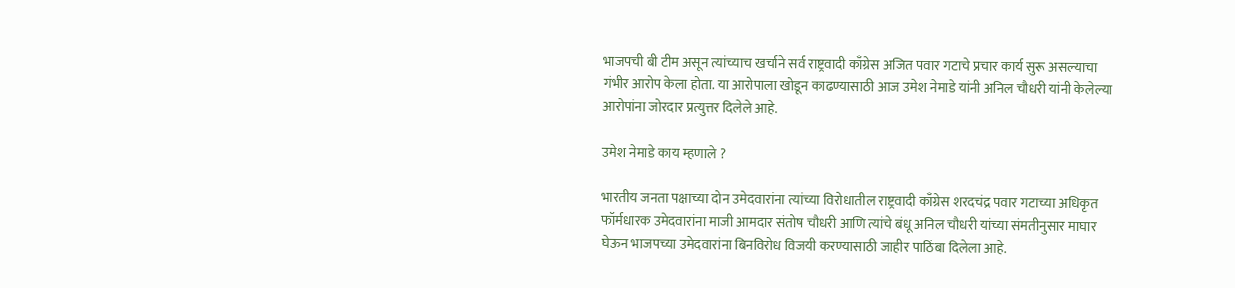भाजपची बी टीम असून त्यांच्याच खर्चाने सर्व राष्ट्रवादी काँग्रेस अजित पवार गटाचे प्रचार कार्य सुरू असल्याचा गंभीर आरोप केला होता. या आरोपाला खोडून काढण्यासाठी आज उमेश नेमाडे यांनी अनिल चौधरी यांनी केलेल्या आरोपांना जोरदार प्रत्युत्तर दिलेले आहे.

उमेश नेमाडे काय म्हणाले ?

भारतीय जनता पक्षाच्या दोन उमेदवारांना त्यांच्या विरोधातील राष्ट्रवादी काँग्रेस शरदचंद्र पवार गटाच्या अधिकृत फॉर्मधारक उमेदवारांना माजी आमदार संतोष चौधरी आणि त्यांचे बंधू अनिल चौधरी यांच्या संमतीनुसार माघार घेऊन भाजपच्या उमेदवारांना बिनविरोध विजयी करण्यासाठी जाहीर पाठिंबा दिलेला आहे.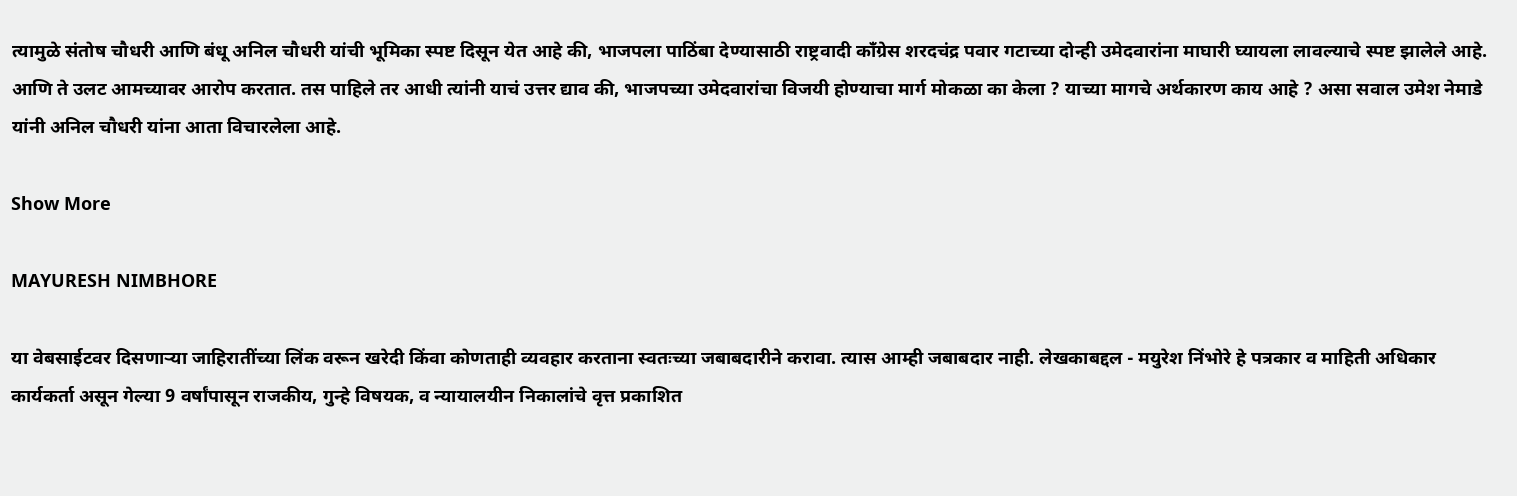त्यामुळे संतोष चौधरी आणि बंधू अनिल चौधरी यांची भूमिका स्पष्ट दिसून येत आहे की, भाजपला पाठिंबा देण्यासाठी राष्ट्रवादी काँग्रेस शरदचंद्र पवार गटाच्या दोन्ही उमेदवारांना माघारी घ्यायला लावल्याचे स्पष्ट झालेले आहे. आणि ते उलट आमच्यावर आरोप करतात. तस पाहिले तर आधी त्यांनी याचं उत्तर द्याव की, भाजपच्या उमेदवारांचा विजयी होण्याचा मार्ग मोकळा का केला ? याच्या मागचे अर्थकारण काय आहे ? असा सवाल उमेश नेमाडे यांनी अनिल चौधरी यांना आता विचारलेला आहे.

Show More

MAYURESH NIMBHORE

या वेबसाईटवर दिसणाऱ्या जाहिरातींच्या लिंक वरून खरेदी किंवा कोणताही व्यवहार करताना स्वतःच्या जबाबदारीने करावा. त्यास आम्ही जबाबदार नाही. लेखकाबद्दल - मयुरेश निंभोरे हे पत्रकार व माहिती अधिकार कार्यकर्ता असून गेल्या 9 वर्षांपासून राजकीय, गुन्हे विषयक, व न्यायालयीन निकालांचे वृत्त प्रकाशित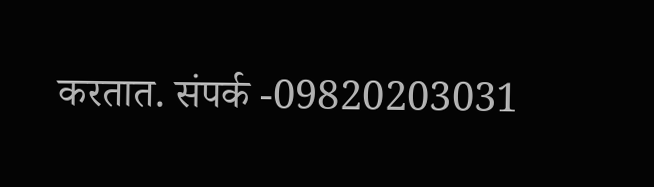करतात. संपर्क -09820203031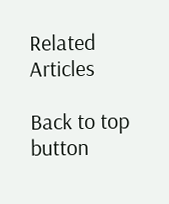Related Articles

Back to top button